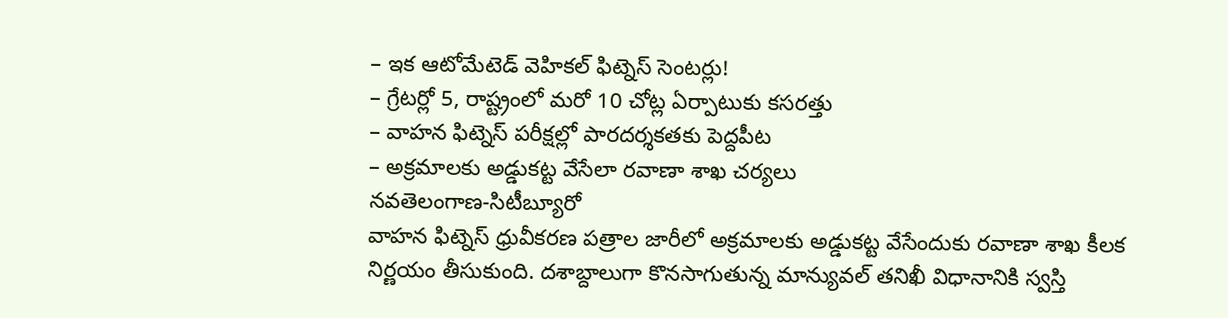– ఇక ఆటోమేటెడ్ వెహికల్ ఫిట్నెస్ సెంటర్లు!
– గ్రేటర్లో 5, రాష్ట్రంలో మరో 10 చోట్ల ఏర్పాటుకు కసరత్తు
– వాహన ఫిట్నెస్ పరీక్షల్లో పారదర్శకతకు పెద్దపీట
– అక్రమాలకు అడ్డుకట్ట వేసేలా రవాణా శాఖ చర్యలు
నవతెలంగాణ-సిటీబ్యూరో
వాహన ఫిట్నెస్ ధ్రువీకరణ పత్రాల జారీలో అక్రమాలకు అడ్డుకట్ట వేసేందుకు రవాణా శాఖ కీలక నిర్ణయం తీసుకుంది. దశాబ్దాలుగా కొనసాగుతున్న మాన్యువల్ తనిఖీ విధానానికి స్వస్తి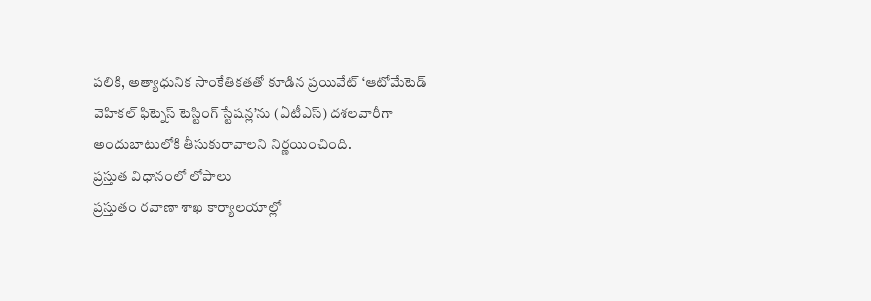పలికి, అత్యాధునిక సాంకేతికతతో కూడిన ప్రయివేట్ ‘ఆటోమేటెడ్ వెహికల్ ఫిట్నెస్ టెస్టింగ్ స్టేషన్ల’ను (ఏటీఎస్) దశలవారీగా అందుబాటులోకి తీసుకురావాలని నిర్ణయించింది.
ప్రస్తుత విధానంలో లోపాలు
ప్రస్తుతం రవాణా శాఖ కార్యాలయాల్లో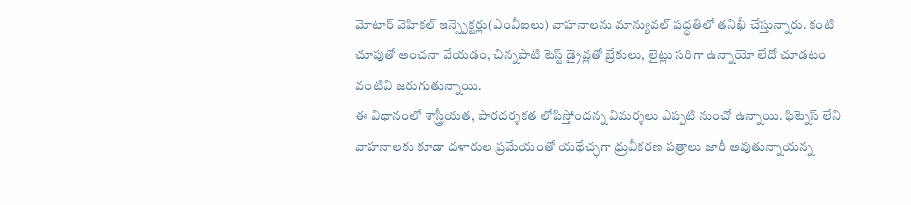మోటార్ వెహికల్ ఇన్స్పెక్టర్లు(ఎంవీఐలు) వాహనాలను మాన్యువల్ పద్ధతిలో తనిఖీ చేస్తున్నారు. కంటి చూపుతో అంచనా వేయడం, చిన్నపాటి టెస్ట్ డ్రైవ్లతో బ్రేకులు, లైట్లు సరిగా ఉన్నాయో లేదో చూడటం వంటివి జరుగుతున్నాయి.
ఈ విధానంలో శాస్త్రీయత, పారదర్శకత లోపిస్తోందన్న విమర్శలు ఎప్పటి నుంచో ఉన్నాయి. ఫిట్నెస్ లేని వాహనాలకు కూడా దళారుల ప్రమేయంతో యథేచ్ఛగా ధ్రువీకరణ పత్రాలు జారీ అవుతున్నాయన్న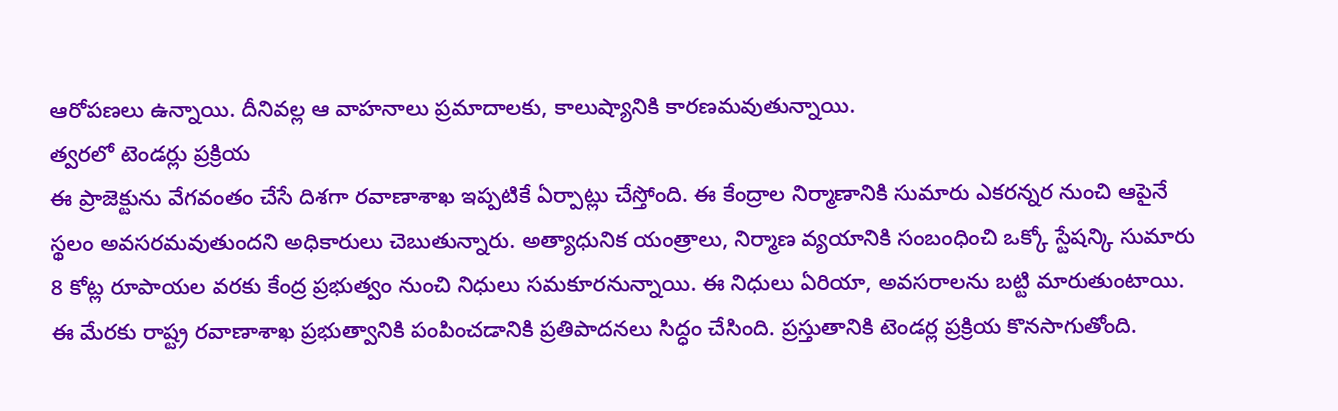ఆరోపణలు ఉన్నాయి. దీనివల్ల ఆ వాహనాలు ప్రమాదాలకు, కాలుష్యానికి కారణమవుతున్నాయి.
త్వరలో టెండర్లు ప్రక్రియ
ఈ ప్రాజెక్టును వేగవంతం చేసే దిశగా రవాణాశాఖ ఇప్పటికే ఏర్పాట్లు చేస్తోంది. ఈ కేంద్రాల నిర్మాణానికి సుమారు ఎకరన్నర నుంచి ఆపైనే స్థలం అవసరమవుతుందని అధికారులు చెబుతున్నారు. అత్యాధునిక యంత్రాలు, నిర్మాణ వ్యయానికి సంబంధించి ఒక్కో స్టేషన్కి సుమారు 8 కోట్ల రూపాయల వరకు కేంద్ర ప్రభుత్వం నుంచి నిధులు సమకూరనున్నాయి. ఈ నిధులు ఏరియా, అవసరాలను బట్టి మారుతుంటాయి. ఈ మేరకు రాష్ట్ర రవాణాశాఖ ప్రభుత్వానికి పంపించడానికి ప్రతిపాదనలు సిద్ధం చేసింది. ప్రస్తుతానికి టెండర్ల ప్రక్రియ కొనసాగుతోంది.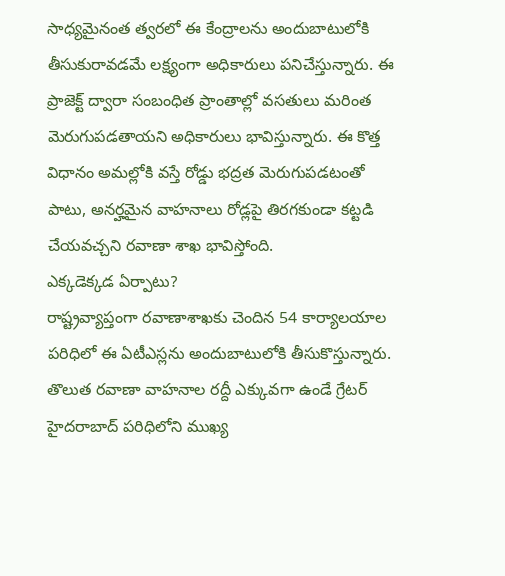సాధ్యమైనంత త్వరలో ఈ కేంద్రాలను అందుబాటులోకి తీసుకురావడమే లక్ష్యంగా అధికారులు పనిచేస్తున్నారు. ఈ ప్రాజెక్ట్ ద్వారా సంబంధిత ప్రాంతాల్లో వసతులు మరింత మెరుగుపడతాయని అధికారులు భావిస్తున్నారు. ఈ కొత్త విధానం అమల్లోకి వస్తే రోడ్డు భద్రత మెరుగుపడటంతో పాటు, అనర్హమైన వాహనాలు రోడ్లపై తిరగకుండా కట్టడి చేయవచ్చని రవాణా శాఖ భావిస్తోంది.
ఎక్కడెక్కడ ఏర్పాటు?
రాష్ట్రవ్యాప్తంగా రవాణాశాఖకు చెందిన 54 కార్యాలయాల పరిధిలో ఈ ఏటీఎస్లను అందుబాటులోకి తీసుకొస్తున్నారు. తొలుత రవాణా వాహనాల రద్దీ ఎక్కువగా ఉండే గ్రేటర్ హైదరాబాద్ పరిధిలోని ముఖ్య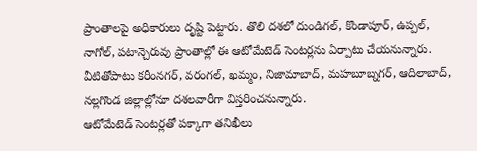ప్రాంతాలపై అధికారులు దృష్టి పెట్టారు. తొలి దశలో దుండిగల్, కొండాపూర్, ఉప్పల్, నాగోల్, పటాన్చెరువు ప్రాంతాల్లో ఈ ఆటోమేటెడ్ సెంటర్లను ఏర్పాటు చేయనున్నారు. వీటితోపాటు కరీంనగర్, వరంగల్, ఖమ్మం, నిజామాబాద్, మహబూబ్నగర్, ఆదిలాబాద్, నల్లగొండ జిల్లాల్లోనూ దశలవారీగా విస్తరించనున్నారు.
ఆటోమేటెడ్ సెంటర్లతో పక్కాగా తనిఖీలు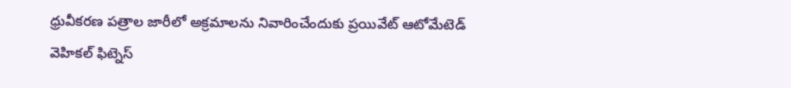ధ్రువీకరణ పత్రాల జారీలో అక్రమాలను నివారించేందుకు ప్రయివేట్ ఆటోమేటెడ్ వెహికల్ ఫిట్నెస్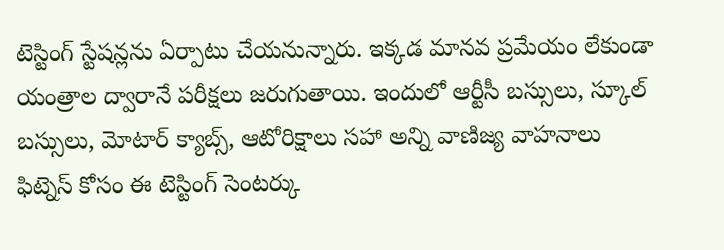టెస్టింగ్ స్టేషన్లను ఏర్పాటు చేయనున్నారు. ఇక్కడ మానవ ప్రమేయం లేకుండా యంత్రాల ద్వారానే పరీక్షలు జరుగుతాయి. ఇందులో ఆర్టీసీ బస్సులు, స్కూల్ బస్సులు, మోటార్ క్యాబ్స్, ఆటోరిక్షాలు సహా అన్ని వాణిజ్య వాహనాలు ఫిట్నెస్ కోసం ఈ టెస్టింగ్ సెంటర్కు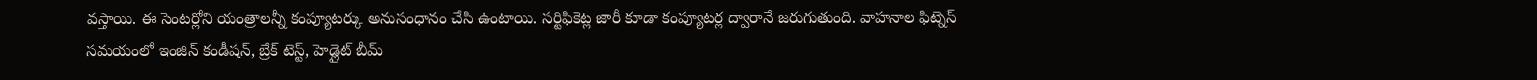వస్తాయి. ఈ సెంటర్లోని యంత్రాలన్నీ కంప్యూటర్కు అనుసంధానం చేసి ఉంటాయి. సర్టిఫికెట్ల జారీ కూడా కంప్యూటర్ల ద్వారానే జరుగుతుంది. వాహనాల ఫిట్నెస్ సమయంలో ఇంజిన్ కండీషన్, బ్రేక్ టెస్ట్, హెడ్లైట్ బీమ్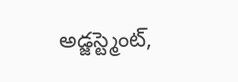అడ్జస్ట్మెంట్,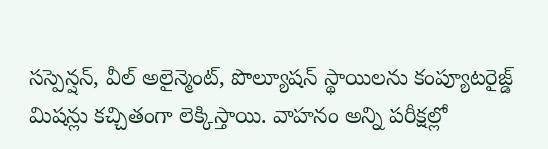సస్పెన్షన్, వీల్ అలైన్మెంట్, పొల్యూషన్ స్థాయిలను కంప్యూటరైజ్డ్ మిషన్లు కచ్చితంగా లెక్కిస్తాయి. వాహనం అన్ని పరీక్షల్లో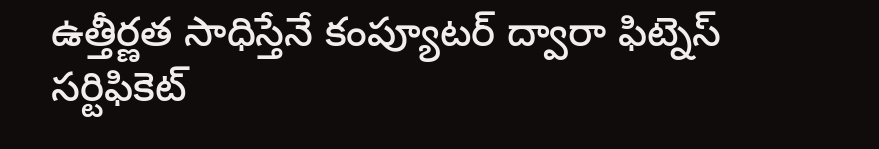ఉత్తీర్ణత సాధిస్తేనే కంప్యూటర్ ద్వారా ఫిట్నెస్ సర్టిఫికెట్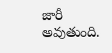జారీ అవుతుంది.